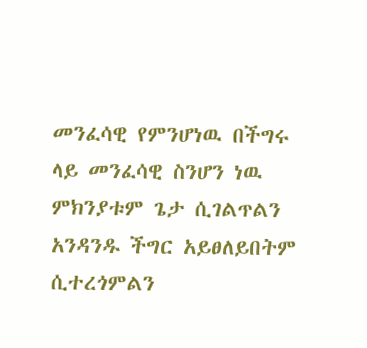መንፈሳዊ የምንሆነዉ በችግሩ ላይ መንፈሳዊ ስንሆን ነዉ ምክንያቱም ጌታ ሲገልጥልን አንዳንዱ ችግር አይፀለይበትም ሲተረጎምልን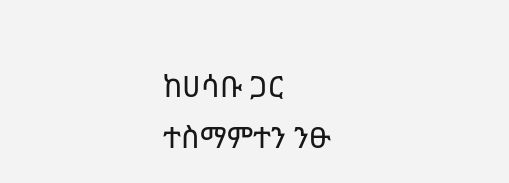ከሀሳቡ ጋር ተስማምተን ንፁ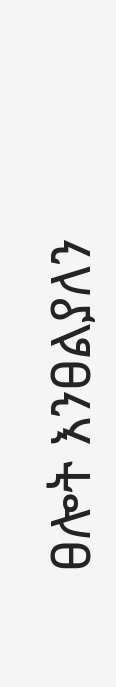ፀሎት እንፀልያለን